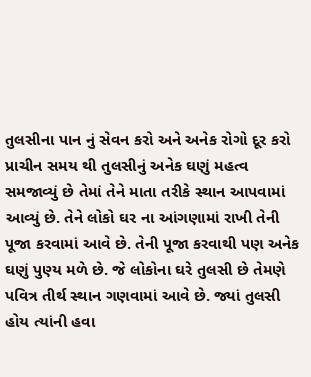તુલસીના પાન નું સેવન કરો અને અનેક રોગો દૂર કરો
પ્રાચીન સમય થી તુલસીનું અનેક ઘણું મહત્વ સમજાવ્યું છે તેમાં તેને માતા તરીકે સ્થાન આપવામાં આવ્યું છે. તેને લોકો ઘર ના આંગણામાં રાખી તેની પૂજા કરવામાં આવે છે. તેની પૂજા કરવાથી પણ અનેક ઘણું પુણ્ય મળે છે. જે લોકોના ઘરે તુલસી છે તેમણે પવિત્ર તીર્થ સ્થાન ગણવામાં આવે છે. જ્યાં તુલસી હોય ત્યાંની હવા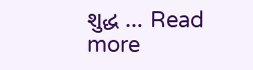શુદ્ધ … Read more